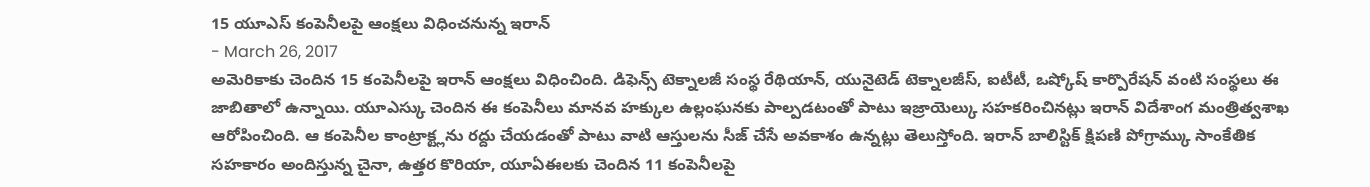15 యూఎస్ కంపెనీలపై ఆంక్షలు విధించనున్న ఇరాన్
- March 26, 2017
అమెరికాకు చెందిన 15 కంపెనీలపై ఇరాన్ ఆంక్షలు విధించింది. డిఫెన్స్ టెక్నాలజీ సంస్థ రేథియాన్, యునైటెడ్ టెక్నాలజీస్, ఐటీటీ, ఒష్కోష్ కార్పొరేషన్ వంటి సంస్థలు ఈ జాబితాలో ఉన్నాయి. యూఎస్కు చెందిన ఈ కంపెనీలు మానవ హక్కుల ఉల్లంఘనకు పాల్పడటంతో పాటు ఇజ్రాయెల్కు సహకరించినట్లు ఇరాన్ విదేశాంగ మంత్రిత్వశాఖ ఆరోపించింది. ఆ కంపెనీల కాంట్రాక్ట్లను రద్దు చేయడంతో పాటు వాటి ఆస్తులను సీజ్ చేసే అవకాశం ఉన్నట్లు తెలుస్తోంది. ఇరాన్ బాలిస్టిక్ క్షిపణి పోగ్రామ్కు సాంకేతిక సహకారం అందిస్తున్న చైనా, ఉత్తర కొరియా, యూఏఈలకు చెందిన 11 కంపెనీలపై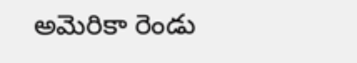అమెరికా రెండు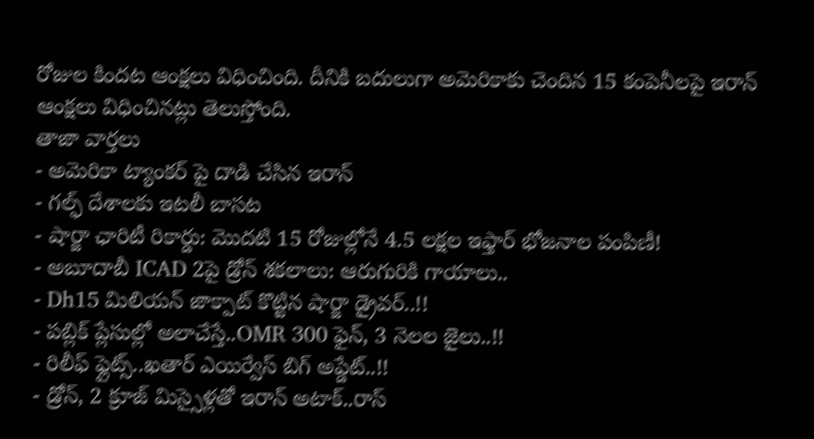రోజుల కిందట ఆంక్షలు విధించింది. దీనికి బదులుగా అమెరికాకు చెందిన 15 కంపెనీలపై ఇరాన్ ఆంక్షలు విధించినట్లు తెలుస్తోంది.
తాజా వార్తలు
- అమెరికా ట్యాంకర్ పై దాడి చేసిన ఇరాన్
- గల్ఫ్ దేశాలకు ఇటలీ బాసట
- షార్జా ఛారిటీ రికార్డు: మొదటి 15 రోజుల్లోనే 4.5 లక్షల ఇఫ్తార్ భోజనాల పంపిణీ!
- అబూదాబీ ICAD 2పై డ్రోన్ శకలాలు: ఆరుగురికి గాయాలు..
- Dh15 మిలియన్ జాక్పాట్ కొట్టిన షార్జా డ్రైవర్..!!
- పబ్లిక్ ప్లేసుల్లో అలాచేస్తే..OMR 300 ఫైన్, 3 నెలల జైలు..!!
- రిలీఫ్ ఫ్లైట్స్..ఖతార్ ఎయిర్వేస్ బిగ్ అప్డేట్..!!
- డ్రోన్, 2 క్రూజ్ మిస్సైళ్లతో ఇరాన్ అటాక్..రాస్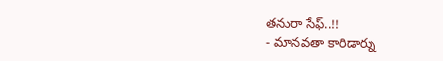తనురా సేఫ్..!!
- మానవతా కారిడార్ను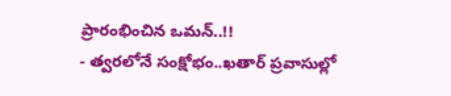ప్రారంభించిన ఒమన్..!!
- త్వరలోనే సంక్షోభం..ఖతార్ ప్రవాసుల్లో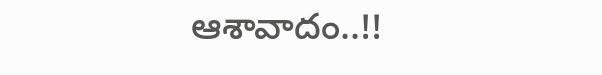ఆశావాదం..!!